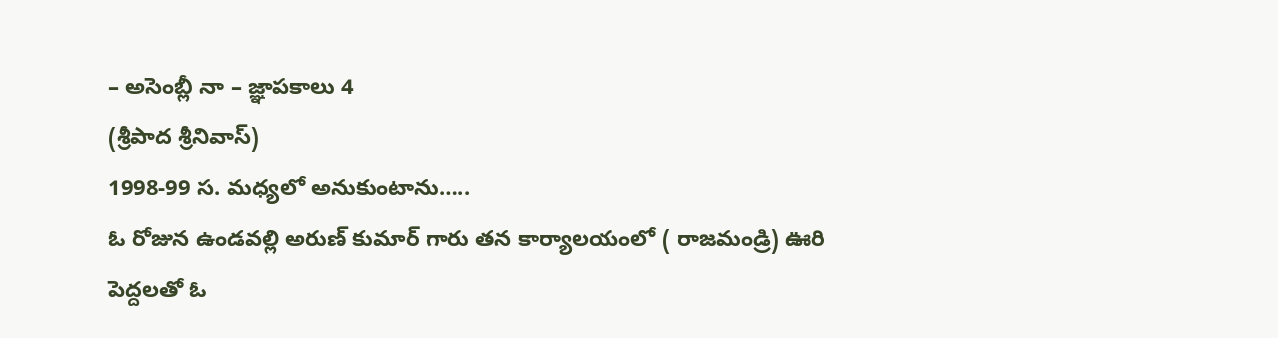– అసెంబ్లీ నా – జ్ఞాపకాలు 4
(శ్రీపాద శ్రీనివాస్)
1998-99 స. మధ్యలో అనుకుంటాను…..
ఓ రోజున ఉండవల్లి అరుణ్ కుమార్ గారు తన కార్యాలయంలో ( రాజమండ్రి) ఊరి పెద్దలతో ఓ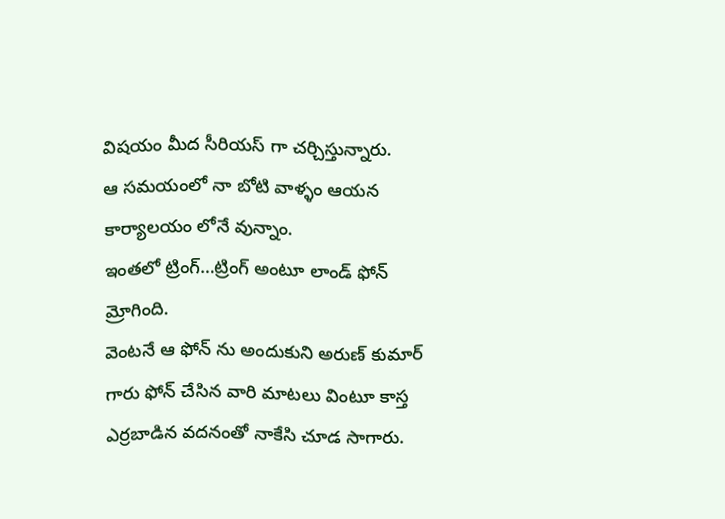విషయం మీద సీరియస్ గా చర్చిస్తున్నారు.
ఆ సమయంలో నా బోటి వాళ్ళం ఆయన కార్యాలయం లోనే వున్నాం.
ఇంతలో ట్రింగ్…ట్రింగ్ అంటూ లాండ్ ఫోన్ మ్రోగింది.
వెంటనే ఆ ఫోన్ ను అందుకుని అరుణ్ కుమార్ గారు ఫోన్ చేసిన వారి మాటలు వింటూ కాస్త ఎర్రబాడిన వదనంతో నాకేసి చూడ సాగారు.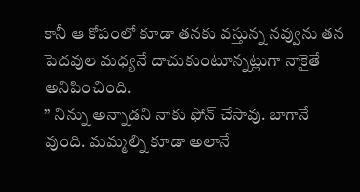కానీ ఆ కోపంలో కూడా తనకు వస్తున్న నవ్వును తన పెదవుల మధ్యనే దాచుకుంటూన్నట్లుగా నాకైతే అనిపించింది.
” నిన్ను అన్నాడని నాకు ఫోన్ చేసావు. బాగానే వుంది. మమ్మల్ని కూడా అలానే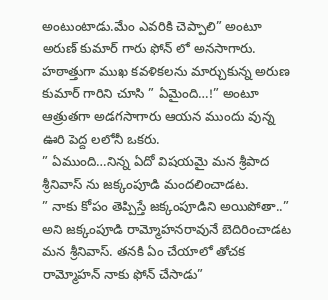అంటుంటాడు.మేం ఎవరికి చెప్పాలి” అంటూ అరుణ్ కుమార్ గారు ఫోన్ లో అనసాగారు.
హఠాత్తుగా ముఖ కవళికలను మార్చుకున్న అరుణ కుమార్ గారిని చూసి ” ఏమైంది…!” అంటూ ఆత్రుతగా అడగసాగారు ఆయన ముందు వున్న ఊరి పెద్ద లలోనీ ఒకరు.
” ఏముంది…నిన్న ఏదో విషయమై మన శ్రీపాద శ్రీనివాస్ ను జక్కంపూడి మందలించాడట.
” నాకు కోపం తెప్పిస్తే జక్కంపూడిని అయిపోతా..” అని జక్కంపూడి రామ్మోహనరావునే బెదిరించాడట మన శ్రీనివాస్. తనకి ఏం చేయాలో తోచక రామ్మోహన్ నాకు ఫోన్ చేసాడు”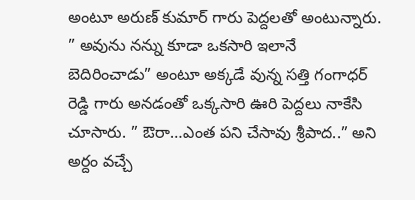అంటూ అరుణ్ కుమార్ గారు పెద్దలతో అంటున్నారు.
” అవును నన్ను కూడా ఒకసారి ఇలానే బెదిరించాడు” అంటూ అక్కడే వున్న సత్తి గంగాధర్ రెడ్డి గారు అనడంతో ఒక్కసారి ఊరి పెద్దలు నాకేసి చూసారు. ” ఔరా…ఎంత పని చేసావు శ్రీపాద..” అని అర్దం వచ్చే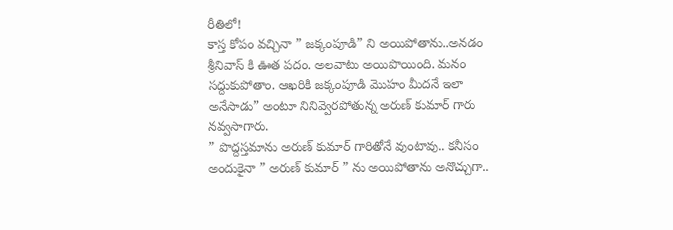రీతిలో!
కాస్త కోపం వచ్చినా ” జక్కంపూడి” ని అయిపోతాను..అనడం శ్రీనివాస్ కి ఊత పదం. అలవాటు అయిపొయింది. మనం సద్దుకుపోతాం. ఆఖరికి జక్కంపూడి మొహం మీదనే ఇలా అనేసాడు” అంటూ నినివ్వెరపోతున్న అరుణ్ కుమార్ గారు నవ్వసాగారు.
” పొద్దస్తమాను అరుణ్ కుమార్ గారితోనే వుంటావు.. కనీసం అందుకైనా ” అరుణ్ కుమార్ ” ను అయిపోతాను అనొచ్చుగా..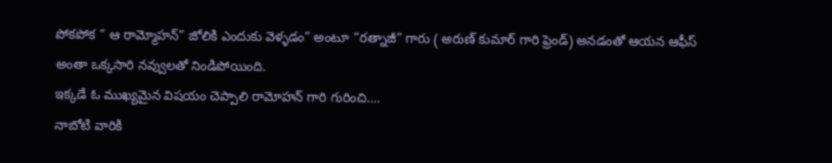పోకపోక ” ఆ రామ్మోహన్” జోలికి ఎందుకు వెళ్ళడం” అంటూ “రత్నాజీ” గారు ( అరుణ్ కుమార్ గారి ఫ్రెండ్) అనడంతో ఆయన ఆఫీస్ అంతా ఒక్కసారి నవ్వులతో నిండిపోయింది.
ఇక్కడే ఓ ముఖ్యమైన విషయం చెప్పాలి రామోహన్ గారి గురించి….
నాబోటి వారికి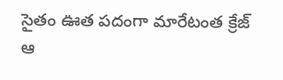సైతం ఊత పదంగా మారేటంత క్రేజ్ ఆ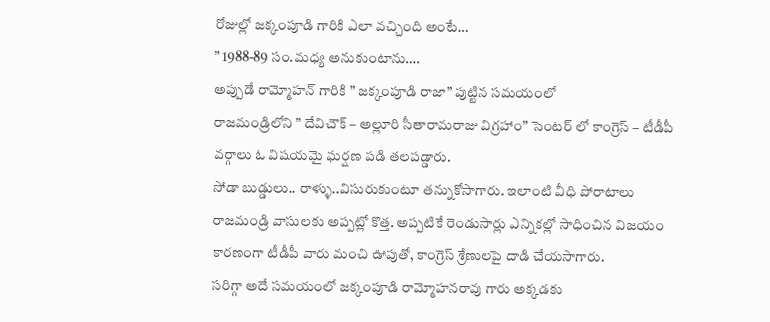రోజుల్లో జక్కంపూడి గారికి ఎలా వచ్చింది అంటే…
” 1988-89 సం.మధ్య అనుకుంటాను….
అప్పుడే రామ్మోహన్ గారికి ” జక్కంపూడి రాజా” పుట్టిన సమయంలో
రాజమండ్రిలోని ” దేవిచౌక్ – అల్లూరి సీతారామరాజు విగ్రహాం” సెంటర్ లో కాంగ్రెస్ – టీడీపీ వర్గాలు ఓ విషయమై ఘర్షణ పడి తలపడ్డారు.
సోడా బుడ్డులు.. రాళ్ళు..విసురుకుంటూ తన్నుకోసాగారు. ఇలాంటి వీధి పోరాటాలు రాజమండ్రి వాసులకు అప్పట్లో కొత్త. అప్పటికే రెండుసార్లు ఎన్నికల్లో సాధించిన విజయం కారణంగా టీడీపీ వారు మంచి ఊపుతో, కాంగ్రెస్ శ్రేణులపై దాడి చేయసాగారు.
సరిగ్గా అదే సమయంలో జక్కంపూడి రామ్మోహనరావు గారు అక్కడకు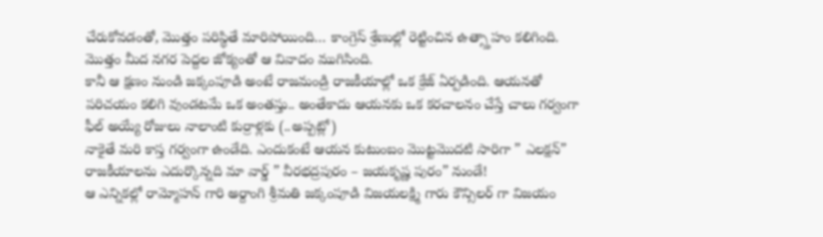చేరుకోవడంతో, మొత్తం పరిస్థితే మారిపోయింది… కాంగ్రెస్ శ్రేణుల్లో రెట్టించిన ఉత్స్తాహం కలిగింది. మొత్తం మీద నగర పెద్దల జోక్యంతో ఆ వివాదం ముగిసింది.
కానీ ఆ క్షణం నుండి జక్కంపూడి అంటే రాజమండ్రి రాజకీయాల్లో ఒక క్రేజ్ ఏర్పడింది. ఆయనతో పరిచయం కలిగి వుండటమే ఒక అంతస్తు.. అంతేకాదు ఆయనకు ఒక కరచాలనం చేస్తే చాలు గర్వంగా ఫీల్ అయ్యే రోజులు నాలాంటి కుర్రాళ్లకు (..అప్పట్లో)
నాకైతే మరి కాస్త గర్వంగా ఉండేది. ఎందుకంటే ఆయన కుటుంబం మొట్టమొదటి సారిగా ” ఎలక్షన్” రాజకీయాలను ఎదుర్కొన్నది మా వార్డ్ ” వీరభద్రపురం – జయకృష్ణ పురం” నుండే!
ఆ ఎన్నికల్లో రామ్మోహన్ గారి అర్దాంగి శ్రీమతి జక్కంపూడి విజయలక్ష్మి గారు కౌన్సిలర్ గా విజయం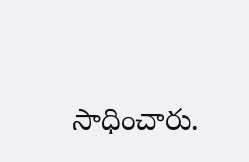సాధించారు.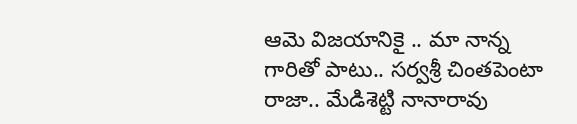ఆమె విజయానికై .. మా నాన్న గారితో పాటు.. సర్వశ్రీ చింతపెంటా రాజా.. మేడిశెట్టి నానారావు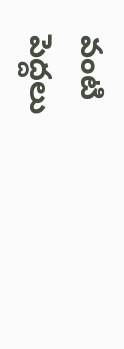వంటి పెద్దలు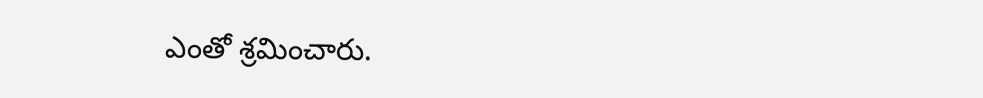ఎంతో శ్రమించారు.